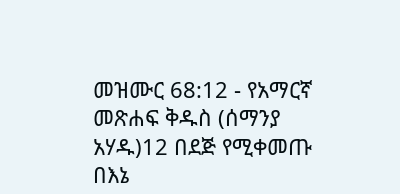መዝሙር 68:12 - የአማርኛ መጽሐፍ ቅዱስ (ሰማንያ አሃዱ)12 በደጅ የሚቀመጡ በእኔ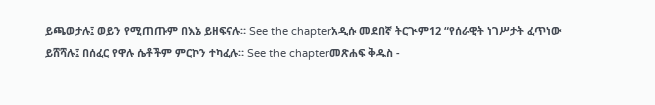ይጫወታሉ፤ ወይን የሚጠጡም በእኔ ይዘፍናሉ። See the chapterአዲሱ መደበኛ ትርጒም12 “የሰራዊት ነገሥታት ፈጥነው ይሸሻሉ፤ በሰፈር የዋሉ ሴቶችም ምርኮን ተካፈሉ። See the chapterመጽሐፍ ቅዱስ -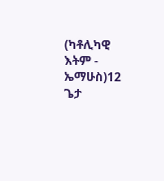(ካቶሊካዊ እትም - ኤማሁስ)12 ጌታ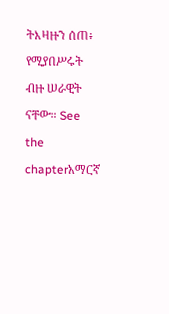ትእዛዙን ሰጠ፥ የሚያበሥሩት ብዙ ሠራዊት ናቸው። See the chapterአማርኛ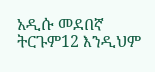አዲሱ መደበኛ ትርጉም12 እንዲህም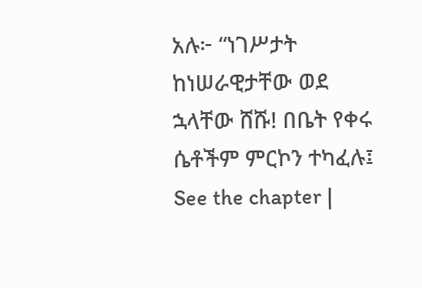አሉ፦ “ነገሥታት ከነሠራዊታቸው ወደ ኋላቸው ሸሹ! በቤት የቀሩ ሴቶችም ምርኮን ተካፈሉ፤ See the chapter |